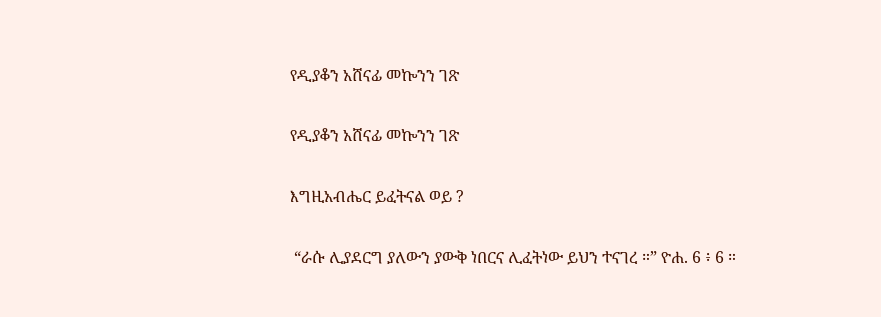የዲያቆን አሸናፊ መኰንን ገጽ

የዲያቆን አሸናፊ መኰንን ገጽ

እግዚአብሔር ይፈትናል ወይ ?

 “ራሱ ሊያደርግ ያለውን ያውቅ ነበርና ሊፈትነው ይህን ተናገረ ።” ዮሐ. 6 ፥ 6 ።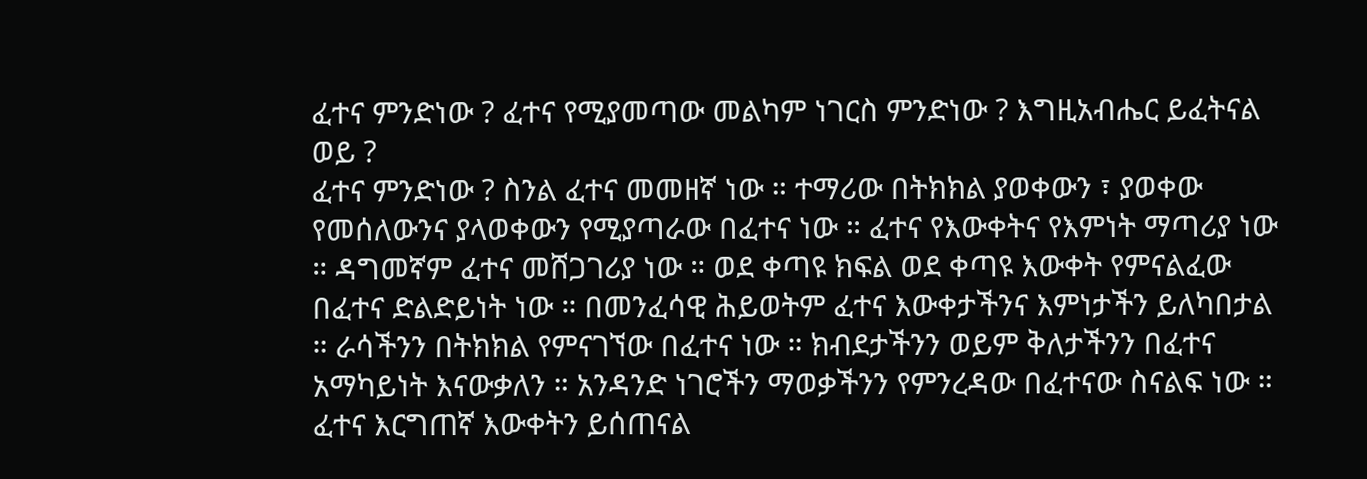ፈተና ምንድነው ? ፈተና የሚያመጣው መልካም ነገርስ ምንድነው ? እግዚአብሔር ይፈትናል ወይ ?
ፈተና ምንድነው ? ስንል ፈተና መመዘኛ ነው ። ተማሪው በትክክል ያወቀውን ፣ ያወቀው የመሰለውንና ያላወቀውን የሚያጣራው በፈተና ነው ። ፈተና የእውቀትና የእምነት ማጣሪያ ነው ። ዳግመኛም ፈተና መሸጋገሪያ ነው ። ወደ ቀጣዩ ክፍል ወደ ቀጣዩ እውቀት የምናልፈው በፈተና ድልድይነት ነው ። በመንፈሳዊ ሕይወትም ፈተና እውቀታችንና እምነታችን ይለካበታል ። ራሳችንን በትክክል የምናገኘው በፈተና ነው ። ክብደታችንን ወይም ቅለታችንን በፈተና አማካይነት እናውቃለን ። አንዳንድ ነገሮችን ማወቃችንን የምንረዳው በፈተናው ስናልፍ ነው ። ፈተና እርግጠኛ እውቀትን ይሰጠናል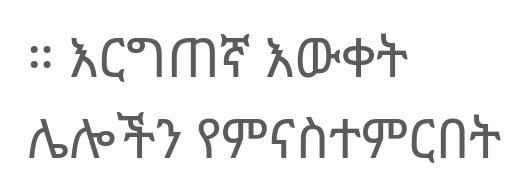። እርግጠኛ እውቀት ሌሎችን የምናስተምርበት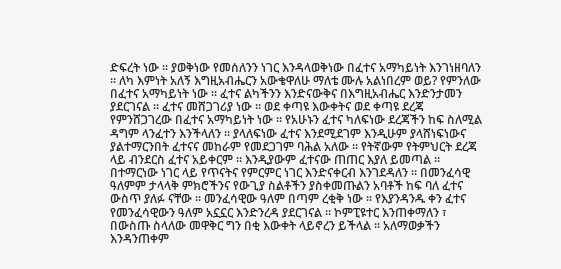ድፍረት ነው ። ያወቅነው የመሰለንን ነገር እንዳላወቅነው በፈተና አማካይነት እንገነዘባለን ። ለካ እምነት አለኝ እግዚአብሔርን አውቄዋለሁ ማለቴ ሙሉ አልነበረም ወይ? የምንለው በፈተና አማካይነት ነው ። ፈተና ልካችንን እንድናውቅና በእግዚአብሔር እንድንታመን ያደርገናል ። ፈተና መሸጋገሪያ ነው ። ወደ ቀጣዩ እውቀትና ወደ ቀጣዩ ደረጃ የምንሸጋገረው በፈተና አማካይነት ነው ። የአሁኑን ፈተና ካለፍነው ደረጃችን ከፍ ስለሚል ዳግም ላንፈተን እንችላለን ። ያላለፍነው ፈተና እንደሚደገም እንዲሁም ያላሸነፍነውና ያልተማርንበት ፈተናና መከራም የመደጋገም ባሕል አለው ። የትኛውም የትምህርት ደረጃ ላይ ብንደርስ ፈተና አይቀርም ። እንዲያውም ፈተናው ጠጠር እያለ ይመጣል ። በተማርነው ነገር ላይ የጥናትና የምርምር ነገር እንድናቀርብ እንገደዳለን ። በመንፈሳዊ ዓለምም ታላላቅ ምክሮችንና የውጊያ ስልቶችን ያስቀመጡልን አባቶች ከፍ ባለ ፈተና ውስጥ ያለፉ ናቸው ። መንፈሳዊው ዓለም በጣም ረቂቅ ነው ። የእያንዳንዱ ቀን ፈተና የመንፈሳዊውን ዓለም አኗኗር እንድንረዳ ያደርገናል ። ኮምፒዩተር እንጠቀማለን ፣ በውስጡ ስላለው መዋቅር ግን በቂ እውቀት ላይኖረን ይችላል ። አለማወቃችን እንዳንጠቀም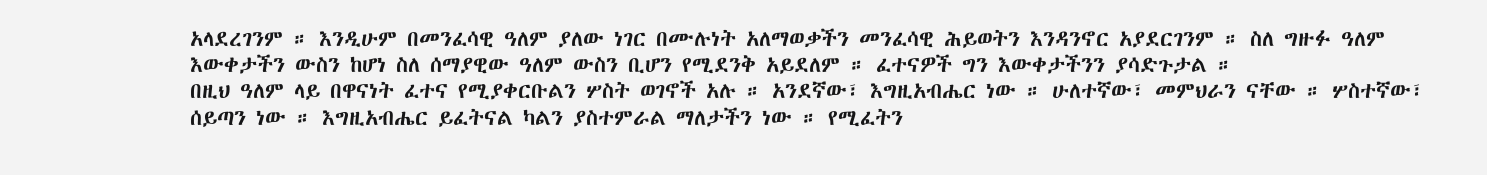አላደረገንም ። እንዲሁም በመንፈሳዊ ዓለም ያለው ነገር በሙሉነት አለማወቃችን መንፈሳዊ ሕይወትን እንዳንኖር አያደርገንም ። ስለ ግዙፉ ዓለም እውቀታችን ውስን ከሆነ ስለ ሰማያዊው ዓለም ውስን ቢሆን የሚደንቅ አይደለም ። ፈተናዎች ግን እውቀታችንን ያሳድጉታል ።
በዚህ ዓለም ላይ በዋናነት ፈተና የሚያቀርቡልን ሦስት ወገኖች አሉ ። አንደኛው፣ እግዚአብሔር ነው ። ሁለተኛው፣ መምህራን ናቸው ። ሦስተኛው፣ ሰይጣን ነው ። እግዚአብሔር ይፈትናል ካልን ያስተምራል ማለታችን ነው ። የሚፈትን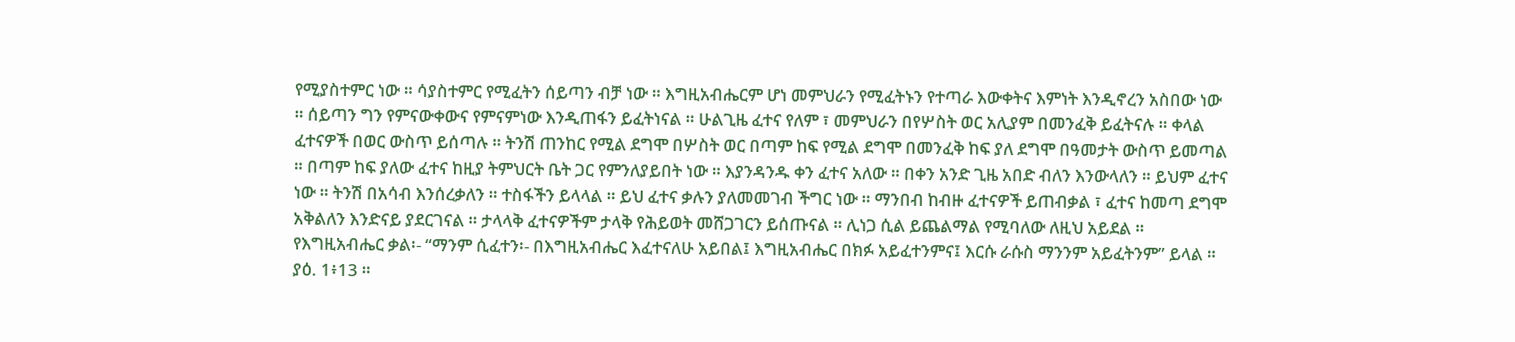የሚያስተምር ነው ። ሳያስተምር የሚፈትን ሰይጣን ብቻ ነው ። እግዚአብሔርም ሆነ መምህራን የሚፈትኑን የተጣራ እውቀትና እምነት እንዲኖረን አስበው ነው ። ሰይጣን ግን የምናውቀውና የምናምነው እንዲጠፋን ይፈትነናል ። ሁልጊዜ ፈተና የለም ፣ መምህራን በየሦስት ወር አሊያም በመንፈቅ ይፈትናሉ ። ቀላል ፈተናዎች በወር ውስጥ ይሰጣሉ ። ትንሽ ጠንከር የሚል ደግሞ በሦስት ወር በጣም ከፍ የሚል ደግሞ በመንፈቅ ከፍ ያለ ደግሞ በዓመታት ውስጥ ይመጣል ። በጣም ከፍ ያለው ፈተና ከዚያ ትምህርት ቤት ጋር የምንለያይበት ነው ። እያንዳንዱ ቀን ፈተና አለው ። በቀን አንድ ጊዜ አበድ ብለን እንውላለን ። ይህም ፈተና ነው ። ትንሽ በአሳብ እንሰረቃለን ። ተስፋችን ይላላል ። ይህ ፈተና ቃሉን ያለመመገብ ችግር ነው ። ማንበብ ከብዙ ፈተናዎች ይጠብቃል ፣ ፈተና ከመጣ ደግሞ አቅልለን እንድናይ ያደርገናል ። ታላላቅ ፈተናዎችም ታላቅ የሕይወት መሸጋገርን ይሰጡናል ። ሊነጋ ሲል ይጨልማል የሚባለው ለዚህ አይደል ።
የእግዚአብሔር ቃል፡- “ማንም ሲፈተን፡- በእግዚአብሔር እፈተናለሁ አይበል፤ እግዚአብሔር በክፉ አይፈተንምና፤ እርሱ ራሱስ ማንንም አይፈትንም” ይላል ። ያዕ. 1፥13 ።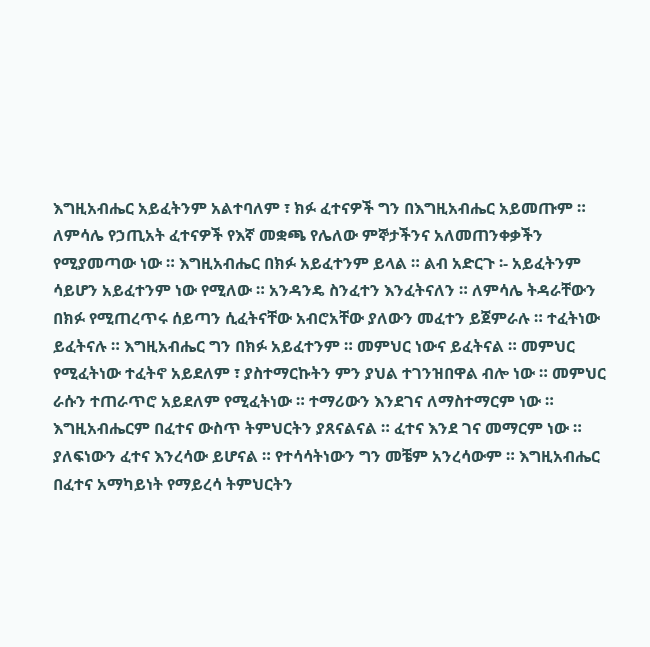እግዚአብሔር አይፈትንም አልተባለም ፣ ክፉ ፈተናዎች ግን በእግዚአብሔር አይመጡም ። ለምሳሌ የኃጢአት ፈተናዎች የእኛ መቋጫ የሌለው ምኞታችንና አለመጠንቀቃችን የሚያመጣው ነው ። እግዚአብሔር በክፉ አይፈተንም ይላል ። ልብ አድርጉ ፡- አይፈትንም ሳይሆን አይፈተንም ነው የሚለው ። አንዳንዴ ስንፈተን እንፈትናለን ። ለምሳሌ ትዳራቸውን በክፉ የሚጠረጥሩ ሰይጣን ሲፈትናቸው አብሮአቸው ያለውን መፈተን ይጀምራሉ ። ተፈትነው ይፈትናሉ ። እግዚአብሔር ግን በክፉ አይፈተንም ። መምህር ነውና ይፈትናል ። መምህር የሚፈትነው ተፈትኖ አይደለም ፣ ያስተማርኩትን ምን ያህል ተገንዝበዋል ብሎ ነው ። መምህር ራሱን ተጠራጥሮ አይደለም የሚፈትነው ። ተማሪውን እንደገና ለማስተማርም ነው ። እግዚአብሔርም በፈተና ውስጥ ትምህርትን ያጸናልናል ። ፈተና እንደ ገና መማርም ነው ። ያለፍነውን ፈተና እንረሳው ይሆናል ። የተሳሳትነውን ግን መቼም አንረሳውም ። እግዚአብሔር በፈተና አማካይነት የማይረሳ ትምህርትን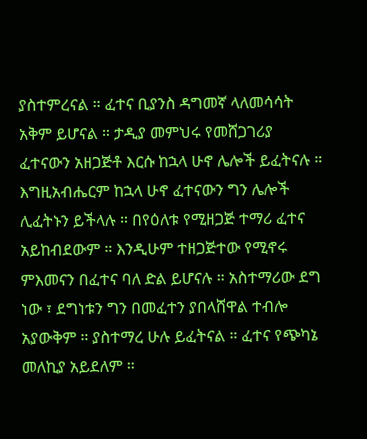ያስተምረናል ። ፈተና ቢያንስ ዳግመኛ ላለመሳሳት አቅም ይሆናል ። ታዲያ መምህሩ የመሸጋገሪያ ፈተናውን አዘጋጅቶ እርሱ ከኋላ ሁኖ ሌሎች ይፈትናሉ ። እግዚአብሔርም ከኋላ ሁኖ ፈተናውን ግን ሌሎች ሊፈትኑን ይችላሉ ። በየዕለቱ የሚዘጋጅ ተማሪ ፈተና አይከብደውም ። እንዲሁም ተዘጋጅተው የሚኖሩ ምእመናን በፈተና ባለ ድል ይሆናሉ ። አስተማሪው ደግ ነው ፣ ደግነቱን ግን በመፈተን ያበላሸዋል ተብሎ አያውቅም ። ያስተማረ ሁሉ ይፈትናል ። ፈተና የጭካኔ መለኪያ አይደለም ።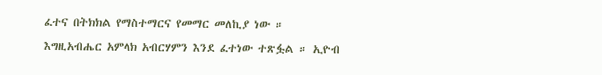ፈተና በትክክል የማስተማርና የመማር መለኪያ ነው ።
እግዚአብሔር አምላክ አብርሃምን እንደ ፈተነው ተጽፏል ። ኢዮብ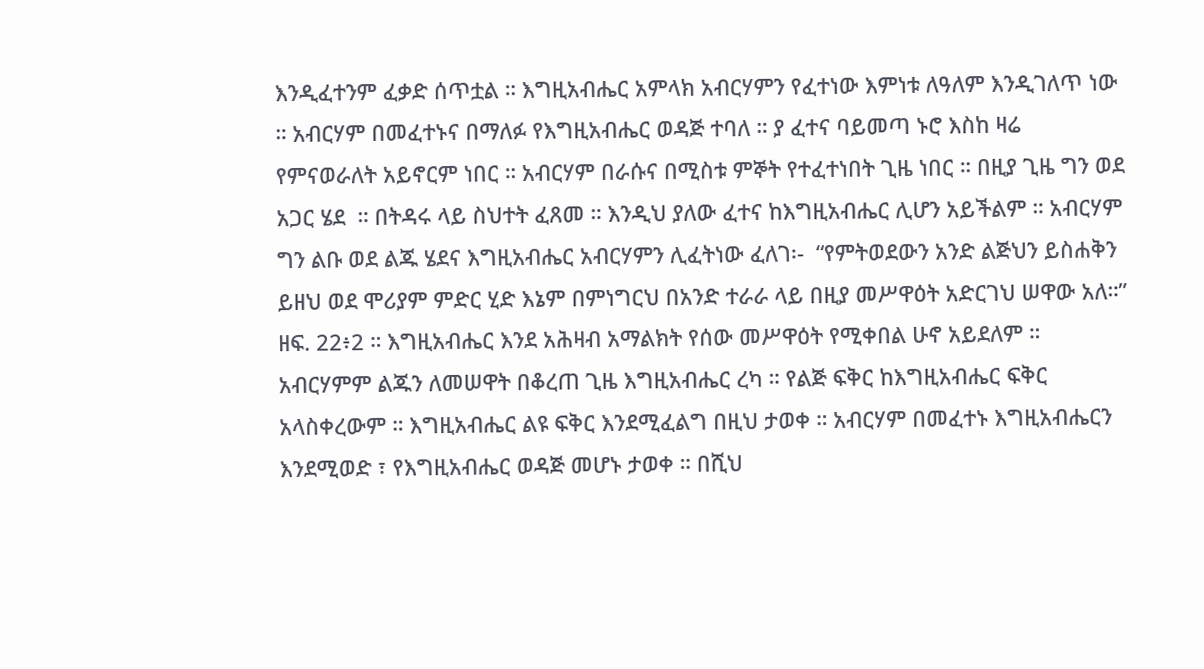እንዲፈተንም ፈቃድ ሰጥቷል ። እግዚአብሔር አምላክ አብርሃምን የፈተነው እምነቱ ለዓለም እንዲገለጥ ነው ። አብርሃም በመፈተኑና በማለፉ የእግዚአብሔር ወዳጅ ተባለ ። ያ ፈተና ባይመጣ ኑሮ እስከ ዛሬ የምናወራለት አይኖርም ነበር ። አብርሃም በራሱና በሚስቱ ምኞት የተፈተነበት ጊዜ ነበር ። በዚያ ጊዜ ግን ወደ አጋር ሄደ  ። በትዳሩ ላይ ስህተት ፈጸመ ። እንዲህ ያለው ፈተና ከእግዚአብሔር ሊሆን አይችልም ። አብርሃም ግን ልቡ ወደ ልጁ ሄደና እግዚአብሔር አብርሃምን ሊፈትነው ፈለገ፡-  “የምትወደውን አንድ ልጅህን ይስሐቅን ይዘህ ወደ ሞሪያም ምድር ሂድ እኔም በምነግርህ በአንድ ተራራ ላይ በዚያ መሥዋዕት አድርገህ ሠዋው አለ።” ዘፍ. 22፥2 ። እግዚአብሔር እንደ አሕዛብ አማልክት የሰው መሥዋዕት የሚቀበል ሁኖ አይደለም ። አብርሃምም ልጁን ለመሠዋት በቆረጠ ጊዜ እግዚአብሔር ረካ ። የልጅ ፍቅር ከእግዚአብሔር ፍቅር አላስቀረውም ። እግዚአብሔር ልዩ ፍቅር እንደሚፈልግ በዚህ ታወቀ ። አብርሃም በመፈተኑ እግዚአብሔርን እንደሚወድ ፣ የእግዚአብሔር ወዳጅ መሆኑ ታወቀ ። በሺህ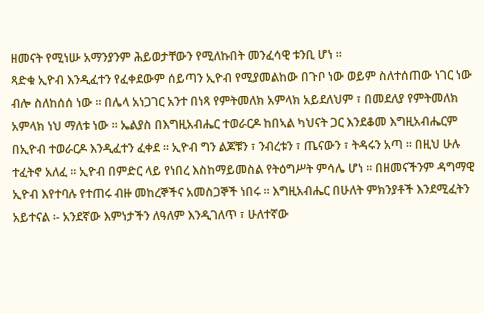ዘመናት የሚነሡ አማንያንም ሕይወታቸውን የሚለኩበት መንፈሳዊ ቱንቢ ሆነ ።
ጻድቁ ኢዮብ እንዲፈተን የፈቀደውም ሰይጣን ኢዮብ የሚያመልከው በጉቦ ነው ወይም ስለተሰጠው ነገር ነው ብሎ ስለከሰሰ ነው ። በሌላ አነጋገር አንተ በነጻ የምትመለክ አምላክ አይደለህም ፣ በመደለያ የምትመለክ አምላክ ነህ ማለቱ ነው ። ኤልያስ በእግዚአብሔር ተወራርዶ ከበኣል ካህናት ጋር እንደቆመ እግዚአብሔርም በኢዮብ ተወራርዶ እንዲፈተን ፈቀደ ። ኢዮብ ግን ልጆቹን ፣ ንብረቱን ፣ ጤናውን ፣ ትዳሩን አጣ ። በዚህ ሁሉ ተፈትኖ አለፈ ። ኢዮብ በምድር ላይ የነበረ እስከማይመስል የትዕግሥት ምሳሌ ሆነ ። በዘመናችንም ዳግማዊ ኢዮብ እየተባሉ የተጠሩ ብዙ መከረኞችና አመስጋኞች ነበሩ ። እግዚአብሔር በሁለት ምክንያቶች እንደሚፈትን አይተናል ፡- አንደኛው እምነታችን ለዓለም እንዲገለጥ ፣ ሁለተኛው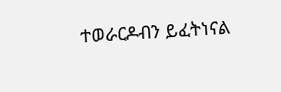ተወራርዶብን ይፈትነናል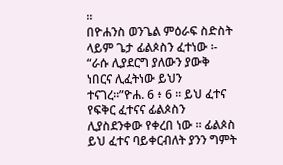።
በዮሐንስ ወንጌል ምዕራፍ ስድስት ላይም ጌታ ፊልጶስን ፈተነው ፡- “ራሱ ሊያደርግ ያለውን ያውቅ ነበርና ሊፈትነው ይህን ተናገረ።”ዮሐ. 6 ፥ 6 ። ይህ ፈተና የፍቅር ፈተናና ፊልጶስን ሊያስደንቀው የቀረበ ነው ። ፊልጶስ ይህ ፈተና ባይቀርብለት ያንን ግምት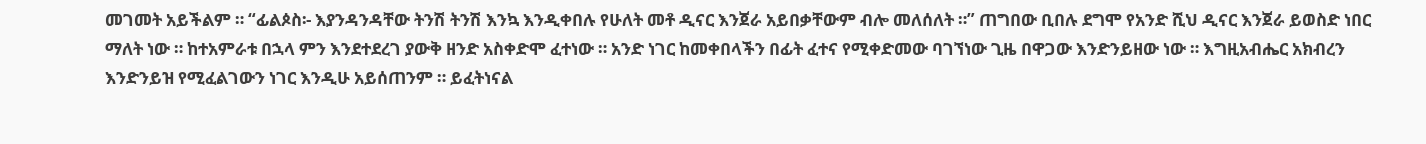መገመት አይችልም ። “ፊልጶስ፡- እያንዳንዳቸው ትንሽ ትንሽ እንኳ እንዲቀበሉ የሁለት መቶ ዲናር እንጀራ አይበቃቸውም ብሎ መለሰለት ።” ጠግበው ቢበሉ ደግሞ የአንድ ሺህ ዲናር እንጀራ ይወስድ ነበር ማለት ነው ። ከተአምራቱ በኋላ ምን እንደተደረገ ያውቅ ዘንድ አስቀድሞ ፈተነው ። አንድ ነገር ከመቀበላችን በፊት ፈተና የሚቀድመው ባገኘነው ጊዜ በዋጋው እንድንይዘው ነው ። እግዚአብሔር አክብረን እንድንይዝ የሚፈልገውን ነገር እንዲሁ አይሰጠንም ። ይፈትነናል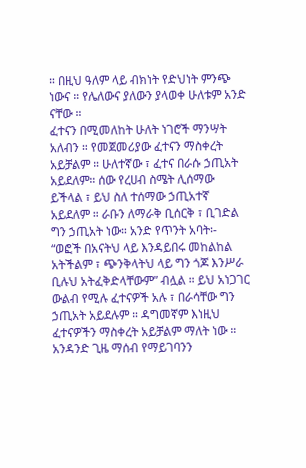። በዚህ ዓለም ላይ ብክነት የድህነት ምንጭ ነውና ። የሌለውና ያለውን ያላወቀ ሁለቱም አንድ ናቸው ።
ፈተናን በሚመለከት ሁለት ነገሮች ማንሣት አለብን ። የመጀመሪያው ፈተናን ማስቀረት አይቻልም ። ሁለተኛው ፣ ፈተና በራሱ ኃጢአት አይደለም። ሰው የረሀብ ስሜት ሊሰማው ይችላል ፣ ይህ ስለ ተሰማው ኃጢአተኛ አይደለም ። ራቡን ለማራቅ ቢሰርቅ ፣ ቢገድል ግን ኃጢአት ነው። አንድ የጥንት አባት፡- “ወፎች በአናትህ ላይ እንዳይበሩ መከልከል አትችልም ፣ ጭንቅላትህ ላይ ግን ጎጆ እንሥራ ቢሉህ አትፈቅድላቸውም” ብሏል ። ይህ አነጋገር ውልብ የሚሉ ፈተናዎች አሉ ፣ በራሳቸው ግን ኃጢአት አይደሉም ። ዳግመኛም እነዚህ ፈተናዎችን ማስቀረት አይቻልም ማለት ነው ። አንዳንድ ጊዜ ማሰብ የማይገባንን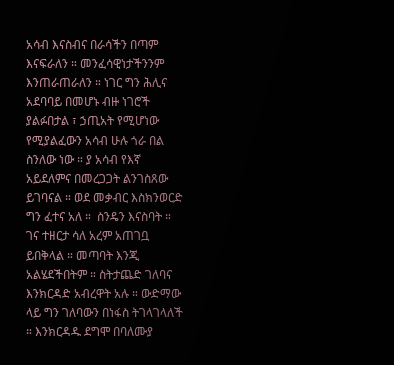አሳብ እናስብና በራሳችን በጣም እናፍራለን ። መንፈሳዊነታችንንም እንጠራጠራለን ። ነገር ግን ሕሊና አደባባይ በመሆኑ ብዙ ነገሮች ያልፉበታል ፣ ኃጢአት የሚሆነው የሚያልፈውን አሳብ ሁሉ ጎራ በል ስንለው ነው ። ያ አሳብ የእኛ አይደለምና በመረጋጋት ልንገስጸው ይገባናል ። ወደ መቃብር እስክንወርድ ግን ፈተና አለ ።  ስንዴን እናስባት ። ገና ተዘርታ ሳለ አረም አጠገቧ ይበቅላል ። መጣባት እንጂ አልሄደችበትም ። ስትታጨድ ገለባና እንክርዳድ አብረዋት አሉ ። ውድማው ላይ ግን ገለባውን በነፋስ ትገላገላለች ። እንክርዳዱ ደግሞ በባለሙያ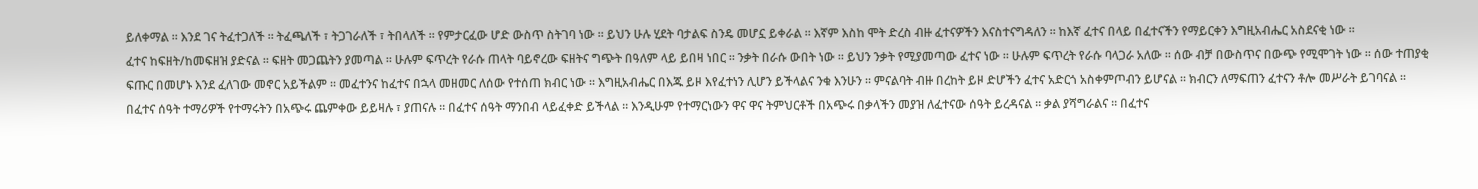ይለቀማል ። እንደ ገና ትፈተጋለች ። ትፈጫለች ፣ ትጋገራለች ፣ ትበላለች ። የምታርፈው ሆድ ውስጥ ስትገባ ነው ። ይህን ሁሉ ሂደት ባታልፍ ስንዴ መሆኗ ይቀራል ። እኛም እስከ ሞት ድረስ ብዙ ፈተናዎችን እናስተናግዳለን ። ከእኛ ፈተና በላይ በፈተናችን የማይርቀን እግዚአብሔር አስደናቂ ነው ።
ፈተና ከፍዘት/ከመፍዘዝ ያድናል ። ፍዘት መጋጨትን ያመጣል ። ሁሉም ፍጥረት የራሱ ጠላት ባይኖረው ፍዘትና ግጭት በዓለም ላይ ይበዛ ነበር ። ንቃት በራሱ ውበት ነው ። ይህን ንቃት የሚያመጣው ፈተና ነው ። ሁሉም ፍጥረት የራሱ ባላጋራ አለው ። ሰው ብቻ በውስጥና በውጭ የሚሞገት ነው ። ሰው ተጠያቂ ፍጡር በመሆኑ እንደ ፈለገው መኖር አይችልም ። መፈተንና ከፈተና በኋላ መዘመር ለሰው የተሰጠ ክብር ነው ። እግዚአብሔር በእጁ ይዞ እየፈተነን ሊሆን ይችላልና ንቁ እንሁን ። ምናልባት ብዙ በረከት ይዞ ድሆችን ፈተና አድርጎ አስቀምጦብን ይሆናል ። ክብርን ለማፍጠን ፈተናን ቶሎ መሥራት ይገባናል ።
በፈተና ሰዓት ተማሪዎች የተማሩትን በአጭሩ ጨምቀው ይይዛሉ ፣ ያጠናሉ ። በፈተና ሰዓት ማንበብ ላይፈቀድ ይችላል ። እንዲሁም የተማርነውን ዋና ዋና ትምህርቶች በአጭሩ በቃላችን መያዝ ለፈተናው ሰዓት ይረዳናል ። ቃል ያሻግራልና ። በፈተና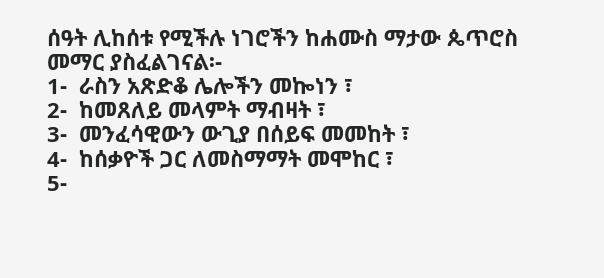ሰዓት ሊከሰቱ የሚችሉ ነገሮችን ከሐሙስ ማታው ጴጥሮስ መማር ያስፈልገናል፡-
1-  ራስን አጽድቆ ሌሎችን መኰነን ፣
2-  ከመጸለይ መላምት ማብዛት ፣
3-  መንፈሳዊውን ውጊያ በሰይፍ መመከት ፣
4-  ከሰቃዮች ጋር ለመስማማት መሞከር ፣
5-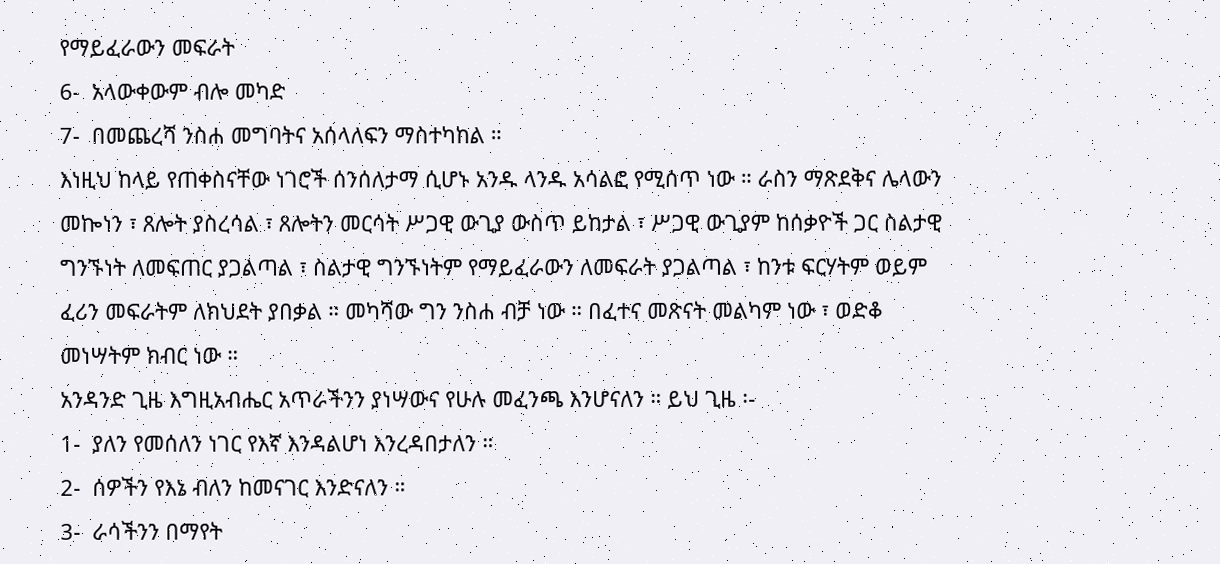የማይፈራውን መፍራት
6-  አላውቀውም ብሎ መካድ
7-  በመጨረሻ ንስሐ መግባትና አሰላለፍን ማስተካከል ።
እነዚህ ከላይ የጠቀስናቸው ነገሮች ሰንሰለታማ ሲሆኑ አንዱ ላንዱ አሳልፎ የሚሰጥ ነው ። ራስን ማጽደቅና ሌላውን መኰነን ፣ ጸሎት ያስረሳል ፣ ጸሎትን መርሳት ሥጋዊ ውጊያ ውስጥ ይከታል ፣ ሥጋዊ ውጊያም ከሰቃዮች ጋር ስልታዊ ግንኙነት ለመፍጠር ያጋልጣል ፣ ስልታዊ ግንኙነትም የማይፈራውን ለመፍራት ያጋልጣል ፣ ከንቱ ፍርሃትም ወይም ፈሪን መፍራትም ለክህደት ያበቃል ። መካሻው ግን ንስሐ ብቻ ነው ። በፈተና መጽናት መልካም ነው ፣ ወድቆ መነሣትም ክብር ነው ።
አንዳንድ ጊዜ እግዚአብሔር አጥራችንን ያነሣውና የሁሉ መፈንጫ እንሆናለን ። ይህ ጊዜ ፡-
1-  ያለን የመሰለን ነገር የእኛ እንዳልሆነ እንረዳበታለን ።
2-  ሰዎችን የእኔ ብለን ከመናገር እንድናለን ።
3-  ራሳችንን በማየት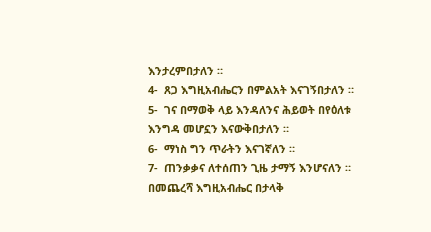እንታረምበታለን ።
4-  ጸጋ እግዚአብሔርን በምልአት እናገኝበታለን ።
5-  ገና በማወቅ ላይ እንዳለንና ሕይወት በየዕለቱ እንግዳ መሆኗን እናውቅበታለን ።
6-  ማነስ ግን ጥራትን እናገኛለን ።
7-  ጠንቃቃና ለተሰጠን ጊዜ ታማኝ እንሆናለን ።
በመጨረሻ እግዚአብሔር በታላቅ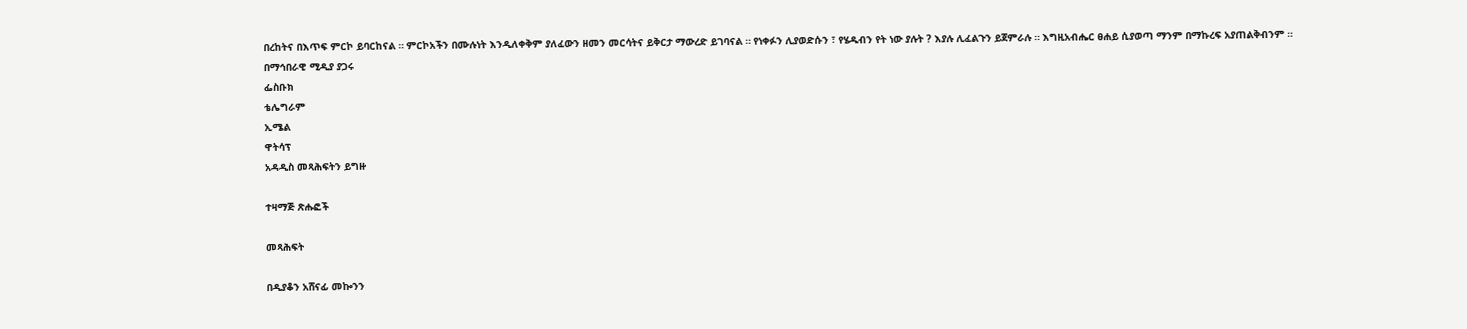በረከትና በእጥፍ ምርኮ ይባርከናል ። ምርኮአችን በሙሉነት እንዲለቀቅም ያለፈውን ዘመን መርሳትና ይቅርታ ማውረድ ይገባናል ። የነቀፉን ሊያወድሱን ፣ የሄዱብን የት ነው ያሉት ? እያሉ ሊፈልጉን ይጀምራሉ ። እግዚአብሔር ፀሐይ ሲያወጣ ማንም በማኩረፍ አያጠልቅብንም ።
በማኅበራዊ ሚዲያ ያጋሩ
ፌስቡክ
ቴሌግራም
ኢሜል
ዋትሳፕ
አዳዲስ መጻሕፍትን ይግዙ

ተዛማጅ ጽሑፎች

መጻሕፍት

በዲያቆን አሸናፊ መኰንን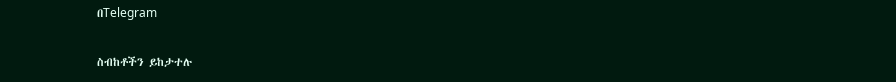በTelegram

ስብከቶችን ይከታተሉ